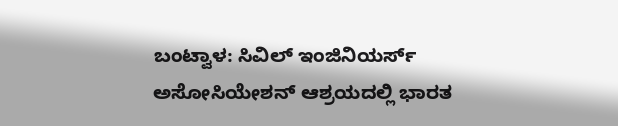ಬಂಟ್ವಾಳ: ಸಿವಿಲ್ ಇಂಜಿನಿಯರ್ಸ್ ಅಸೋಸಿಯೇಶನ್ ಆಶ್ರಯದಲ್ಲಿ ಭಾರತ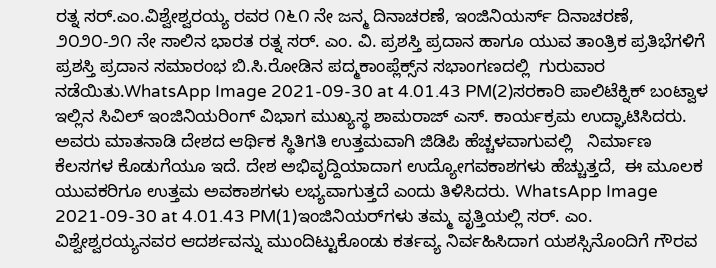ರತ್ನ ಸರ್.ಎಂ.ವಿಶ್ವೇಶ್ವರಯ್ಯ ರವರ ೧೬೧ ನೇ ಜನ್ಮ ದಿನಾಚರಣೆ, ಇಂಜಿನಿಯರ್ಸ್ ದಿನಾಚರಣೆ, ೨೦೨೦-೨೧ ನೇ ಸಾಲಿನ ಭಾರತ ರತ್ನ ಸರ್. ಎಂ. ವಿ. ಪ್ರಶಸ್ತಿ ಪ್ರದಾನ ಹಾಗೂ ಯುವ ತಾಂತ್ರಿಕ ಪ್ರತಿಭೆಗಳಿಗೆ ಪ್ರಶಸ್ತಿ ಪ್ರದಾನ ಸಮಾರಂಭ ಬಿ.ಸಿ.ರೋಡಿನ ಪದ್ಮಕಾಂಪ್ಲೆಕ್ಸ್‌ನ ಸಭಾಂಗಣದಲ್ಲಿ  ಗುರುವಾರ ನಡೆಯಿತು.WhatsApp Image 2021-09-30 at 4.01.43 PM(2)ಸರಕಾರಿ ಪಾಲಿಟೆಕ್ನಿಕ್ ಬಂಟ್ವಾಳ ಇಲ್ಲಿನ ಸಿವಿಲ್ ಇಂಜಿನಿಯರಿಂಗ್ ವಿಭಾಗ ಮುಖ್ಯಸ್ಥ ಶಾಮರಾಜ್ ಎಸ್. ಕಾರ್ಯಕ್ರಮ ಉದ್ಘಾಟಿಸಿದರು. ಅವರು ಮಾತನಾಡಿ ದೇಶದ ಆರ್ಥಿಕ ಸ್ಥಿತಿಗತಿ ಉತ್ತಮವಾಗಿ ಜಿಡಿಪಿ ಹೆಚ್ಚಳವಾಗುವಲ್ಲಿ   ನಿರ್ಮಾಣ ಕೆಲಸಗಳ ಕೊಡುಗೆಯೂ ಇದೆ. ದೇಶ ಅಭಿವೃದ್ದಿಯಾದಾಗ ಉದ್ಯೋಗವಕಾಶಗಳು ಹೆಚ್ಚುತ್ತದೆ,  ಈ ಮೂಲಕ ಯುವಕರಿಗೂ ಉತ್ತಮ ಅವಕಾಶಗಳು ಲಭ್ಯವಾಗುತ್ತದೆ ಎಂದು ತಿಳಿಸಿದರು. WhatsApp Image 2021-09-30 at 4.01.43 PM(1)ಇಂಜಿನಿಯರ್‌ಗಳು ತಮ್ಮ ವೃತ್ತಿಯಲ್ಲಿ ಸರ್. ಎಂ. ವಿಶ್ವೇಶ್ವರಯ್ಯನವರ ಆದರ್ಶವನ್ನು ಮುಂದಿಟ್ಟುಕೊಂಡು ಕರ್ತವ್ಯ ನಿರ್ವಹಿಸಿದಾಗ ಯಶಸ್ಸಿನೊಂದಿಗೆ ಗೌರವ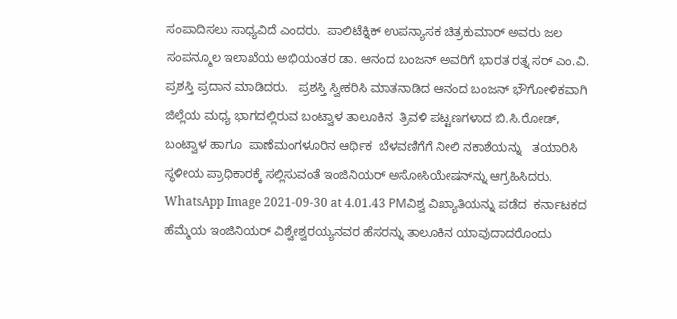ಸಂಪಾದಿಸಲು ಸಾಧ್ಯವಿದೆ ಎಂದರು.  ಪಾಲಿಟೆಕ್ನಿಕ್ ಉಪನ್ಯಾಸಕ ಚಿತ್ರಕುಮಾರ್ ಅವರು ಜಲ ಸಂಪನ್ಮೂಲ ಇಲಾಖೆಯ ಅಭಿಯಂತರ ಡಾ. ಆನಂದ ಬಂಜನ್ ಅವರಿಗೆ ಭಾರತ ರತ್ನ ಸರ್ ಎಂ.ವಿ. ಪ್ರಶಸ್ತಿ ಪ್ರದಾನ ಮಾಡಿದರು.   ಪ್ರಶಸ್ತಿ ಸ್ವೀಕರಿಸಿ ಮಾತನಾಡಿದ ಆನಂದ ಬಂಜನ್ ಭೌಗೋಳಿಕವಾಗಿ ಜಿಲ್ಲೆಯ ಮಧ್ಯ ಭಾಗದಲ್ಲಿರುವ ಬಂಟ್ವಾಳ ತಾಲೂಕಿನ  ತ್ರಿವಳಿ ಪಟ್ಟಣಗಳಾದ ಬಿ.ಸಿ.ರೋಡ್, ಬಂಟ್ವಾಳ ಹಾಗೂ  ಪಾಣೆಮಂಗಳೂರಿನ ಆರ್ಥಿಕ  ಬೆಳವಣಿಗೆಗೆ ನೀಲಿ ನಕಾಶೆಯನ್ನು   ತಯಾರಿಸಿ ಸ್ಥಳೀಯ ಪ್ರಾಧಿಕಾರಕ್ಕೆ ಸಲ್ಲಿಸುವಂತೆ ಇಂಜಿನಿಯರ್ ಅಸೋಸಿಯೇಷನ್‌ನ್ನು ಆಗ್ರಹಿಸಿದರು. WhatsApp Image 2021-09-30 at 4.01.43 PMವಿಶ್ವ ವಿಖ್ಯಾತಿಯನ್ನು ಪಡೆದ  ಕರ್ನಾಟಕದ ಹೆಮ್ಮೆಯ ಇಂಜಿನಿಯರ್ ವಿಶ್ವೇಶ್ವರಯ್ಯನವರ ಹೆಸರನ್ನು ತಾಲೂಕಿನ ಯಾವುದಾದರೊಂದು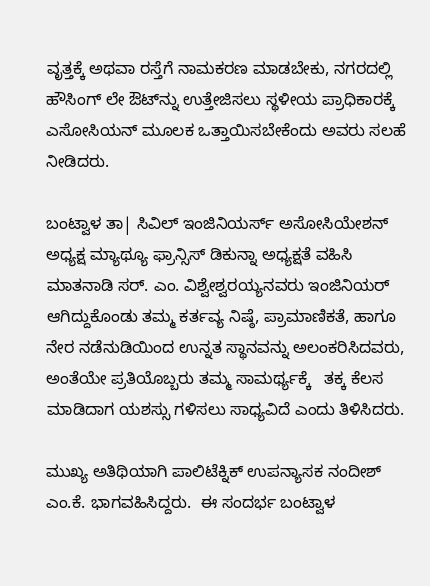ವೃತ್ತಕ್ಕೆ ಅಥವಾ ರಸ್ತೆಗೆ ನಾಮಕರಣ ಮಾಡಬೇಕು, ನಗರದಲ್ಲಿ ಹೌಸಿಂಗ್ ಲೇ ಔಟ್‌ನ್ನು ಉತ್ತೇಜಿಸಲು ಸ್ಥಳೀಯ ಪ್ರಾಧಿಕಾರಕ್ಕೆ ಎಸೋಸಿಯನ್ ಮೂಲಕ ಒತ್ತಾಯಿಸಬೇಕೆಂದು ಅವರು ಸಲಹೆ ನೀಡಿದರು.

ಬಂಟ್ವಾಳ ತಾ| ಸಿವಿಲ್ ಇಂಜಿನಿಯರ್ಸ್ ಅಸೋಸಿಯೇಶನ್ ಅಧ್ಯಕ್ಷ ಮ್ಯಾಥ್ಯೂ ಫ್ರಾನ್ಸಿಸ್ ಡಿಕುನ್ನಾ ಅಧ್ಯಕ್ಷತೆ ವಹಿಸಿ ಮಾತನಾಡಿ ಸರ್. ಎಂ. ವಿಶ್ವೇಶ್ವರಯ್ಯನವರು ಇಂಜಿನಿಯರ್ ಆಗಿದ್ದುಕೊಂಡು ತಮ್ಮ ಕರ್ತವ್ಯ ನಿಷ್ಠೆ, ಪ್ರಾಮಾಣಿಕತೆ, ಹಾಗೂ ನೇರ ನಡೆನುಡಿಯಿಂದ ಉನ್ನತ ಸ್ಥಾನವನ್ನು ಅಲಂಕರಿಸಿದವರು,  ಅಂತೆಯೇ ಪ್ರತಿಯೊಬ್ಬರು ತಮ್ಮ ಸಾಮರ್ಥ್ಯಕ್ಕೆ   ತಕ್ಕ ಕೆಲಸ ಮಾಡಿದಾಗ ಯಶಸ್ಸು ಗಳಿಸಲು ಸಾಧ್ಯವಿದೆ ಎಂದು ತಿಳಿಸಿದರು.

ಮುಖ್ಯ ಅತಿಥಿಯಾಗಿ ಪಾಲಿಟೆಕ್ನಿಕ್ ಉಪನ್ಯಾಸಕ ನಂದೀಶ್ ಎಂ.ಕೆ. ಭಾಗವಹಿಸಿದ್ದರು.  ಈ ಸಂದರ್ಭ ಬಂಟ್ವಾಳ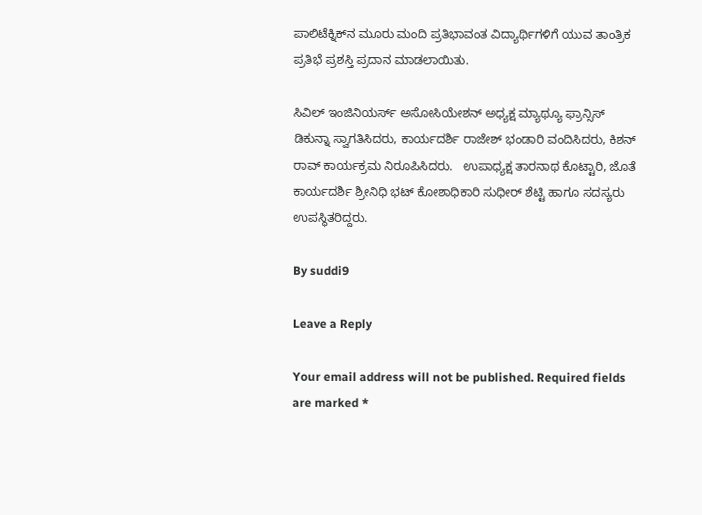ಪಾಲಿಟೆಕ್ನಿಕ್‌ನ ಮೂರು ಮಂದಿ ಪ್ರತಿಭಾವಂತ ವಿದ್ಯಾರ್ಥಿಗಳಿಗೆ ಯುವ ತಾಂತ್ರಿಕ ಪ್ರತಿಭೆ ಪ್ರಶಸ್ತಿ ಪ್ರದಾನ ಮಾಡಲಾಯಿತು.

ಸಿವಿಲ್ ಇಂಜಿನಿಯರ್ಸ್ ಅಸೋಸಿಯೇಶನ್ ಅಧ್ಯಕ್ಷ ಮ್ಯಾಥ್ಯೂ ಫ್ರಾನ್ಸಿಸ್ ಡಿಕುನ್ನಾ ಸ್ವಾಗತಿಸಿದರು, ಕಾರ್ಯದರ್ಶಿ ರಾಜೇಶ್ ಭಂಡಾರಿ ವಂದಿಸಿದರು, ಕಿಶನ್ ರಾವ್ ಕಾರ್ಯಕ್ರಮ ನಿರೂಪಿಸಿದರು.   ಉಪಾಧ್ಯಕ್ಷ ತಾರನಾಥ ಕೊಟ್ಟಾರಿ, ಜೊತೆ ಕಾರ್ಯದರ್ಶಿ ಶ್ರೀನಿಧಿ ಭಟ್ ಕೋಶಾಧಿಕಾರಿ ಸುಧೀರ್ ಶೆಟ್ಟಿ ಹಾಗೂ ಸದಸ್ಯರು ಉಪಸ್ಥಿತರಿದ್ದರು.

By suddi9

Leave a Reply

Your email address will not be published. Required fields are marked *